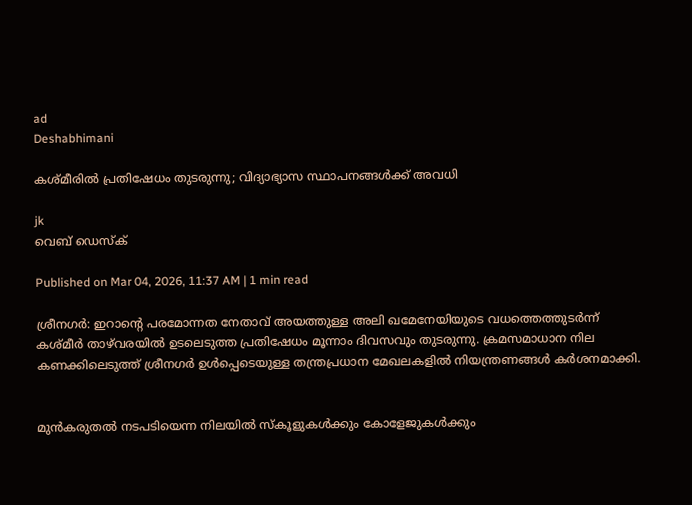ad
Deshabhimani

കശ്മീരിൽ പ്രതിഷേധം തുടരുന്നു; വിദ്യാഭ്യാസ സ്ഥാപനങ്ങൾക്ക് അവധി

jk
വെബ് ഡെസ്ക്

Published on Mar 04, 2026, 11:37 AM | 1 min read

ശ്രീനഗർ: ഇറാന്റെ പരമോന്നത നേതാവ് അയത്തുള്ള അലി ഖമേനേയിയുടെ വധത്തെത്തുടർന്ന് കശ്മീർ താഴ്‌വരയിൽ ഉടലെടുത്ത പ്രതിഷേധം മൂന്നാം ദിവസവും തുടരുന്നു. ക്രമസമാധാന നില കണക്കിലെടുത്ത് ശ്രീനഗർ ഉൾപ്പെടെയുള്ള തന്ത്രപ്രധാന മേഖലകളിൽ നിയന്ത്രണങ്ങൾ കര്‍ശനമാക്കി.


മുൻകരുതൽ നടപടിയെന്ന നിലയിൽ സ്കൂളുകൾക്കും കോളേജുകൾക്കും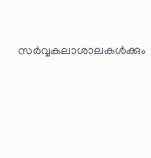സർവ്വകലാശാലകൾക്കും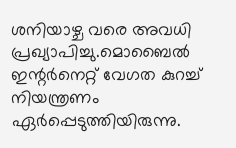ശനിയാഴ്ച വരെ അവധി പ്രഖ്യാപിച്ചു.മൊബൈൽ ഇന്റർനെറ്റ് വേഗത കുറച്ച് നിയന്ത്രണം ഏര്‍പ്പെടുത്തിയിരുന്നു.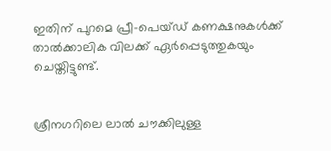ഇതിന് പുറമെ പ്രീ-പെയ്ഡ് കണക്ഷനുകൾക്ക് താൽക്കാലിക വിലക്ക് ഏർപ്പെടുത്തുകയും ചെയ്തിട്ടുണ്ട്.


ശ്രീനഗറിലെ ലാൽ ചൗക്കിലുള്ള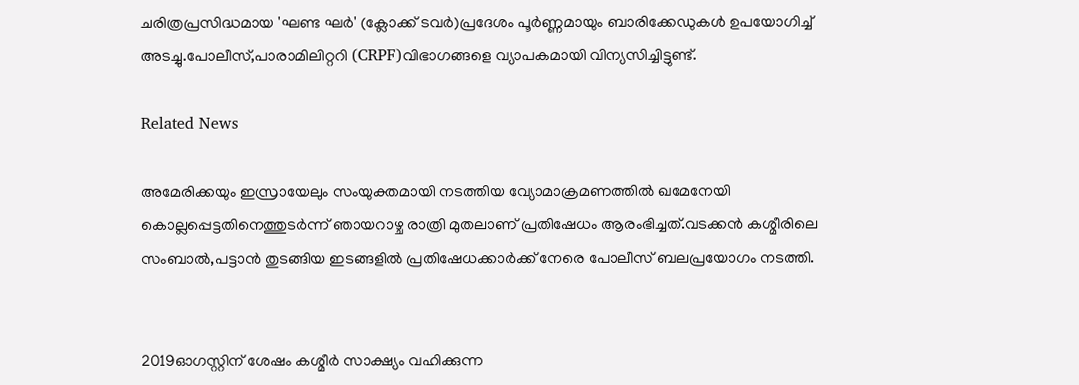ചരിത്രപ്രസിദ്ധമായ 'ഘണ്ട ഘർ' (ക്ലോക്ക് ടവർ)പ്രദേശം പൂർണ്ണമായും ബാരിക്കേഡുകൾ ഉപയോഗിച്ച് അടച്ചു.പോലീസ്,പാരാമിലിറ്ററി (CRPF)വിഭാഗങ്ങളെ വ്യാപകമായി വിന്യസിച്ചിട്ടുണ്ട്.

Related News

അമേരിക്കയും ഇസ്രായേലും സംയുക്തമായി നടത്തിയ വ്യോമാക്രമണത്തിൽ ഖമേനേയി കൊല്ലപ്പെട്ടതിനെത്തുടർന്ന് ഞായറാഴ്ച രാത്രി മുതലാണ് പ്രതിഷേധം ആരംഭിച്ചത്.വടക്കൻ കശ്മീരിലെ സംബാൽ,പട്ടാൻ തുടങ്ങിയ ഇടങ്ങളിൽ പ്രതിഷേധക്കാർക്ക് നേരെ പോലീസ് ബലപ്രയോഗം നടത്തി.


2019ഓഗസ്റ്റിന് ശേഷം കശ്മീർ സാക്ഷ്യം വഹിക്കുന്ന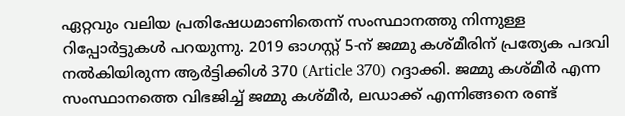ഏറ്റവും വലിയ പ്രതിഷേധമാണിതെന്ന് സംസ്ഥാനത്തു നിന്നുള്ള റിപ്പോർട്ടുകൾ പറയുന്നു. 2019 ഓഗസ്റ്റ് 5-ന് ജമ്മു കശ്മീരിന് പ്രത്യേക പദവി നൽകിയിരുന്ന ആർട്ടിക്കിൾ 370 (Article 370) റദ്ദാക്കി. ജമ്മു കശ്മീർ എന്ന സംസ്ഥാനത്തെ വിഭജിച്ച് ജമ്മു കശ്മീർ, ലഡാക്ക് എന്നിങ്ങനെ രണ്ട്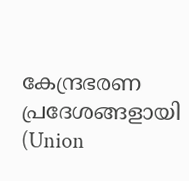കേന്ദ്രഭരണ പ്രദേശങ്ങളായി (Union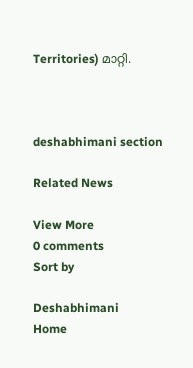Territories) മാറ്റി.



deshabhimani section

Related News

View More
0 comments
Sort by

Deshabhimani
Home